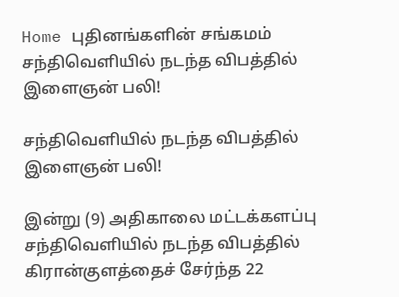Home புதினங்களின் சங்கமம் சந்திவெளியில் நடந்த விபத்தில் இளைஞன் பலி!

சந்திவெளியில் நடந்த விபத்தில் இளைஞன் பலி!

இன்று (9) அதிகாலை மட்டக்களப்பு சந்திவெளியில் நடந்த விபத்தில் கிரான்குளத்தைச் சேர்ந்த 22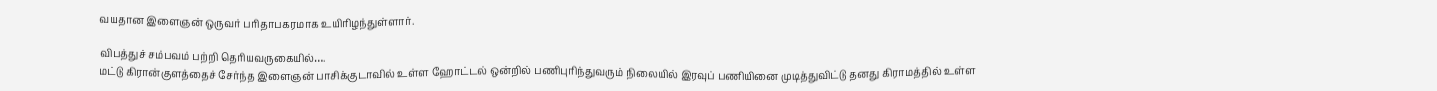வயதான இளைஞன் ஒருவர் பரிதாபகரமாக உயிரிழந்துள்ளார்.

விபத்துச் சம்பவம் பற்றி தெரியவருகையில்….
மட்டு கிரான்குளத்தைச் சேர்ந்த இளைஞன் பாசிக்குடாவில் உள்ள ஹோட்டல் ஒன்றில் பணிபுரிந்துவரும் நிலையில் இரவுப் பணியினை முடித்துவிட்டு தனது கிராமத்தில் உள்ள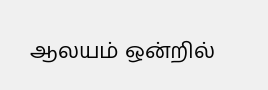ஆலயம் ஒன்றில்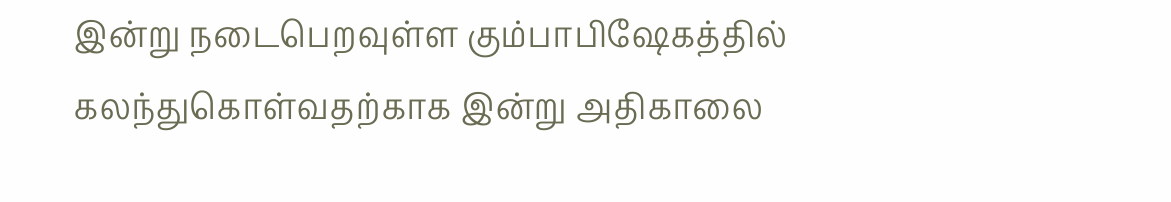இன்று நடைபெறவுள்ள கும்பாபிஷேகத்தில் கலந்துகொள்வதற்காக இன்று அதிகாலை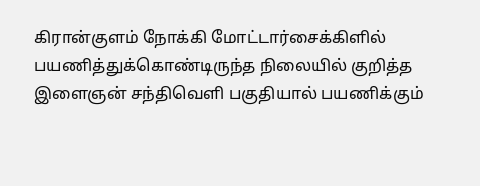கிரான்குளம் நோக்கி மோட்டார்சைக்கிளில் பயணித்துக்கொண்டிருந்த நிலையில் குறித்த இளைஞன் சந்திவெளி பகுதியால் பயணிக்கும்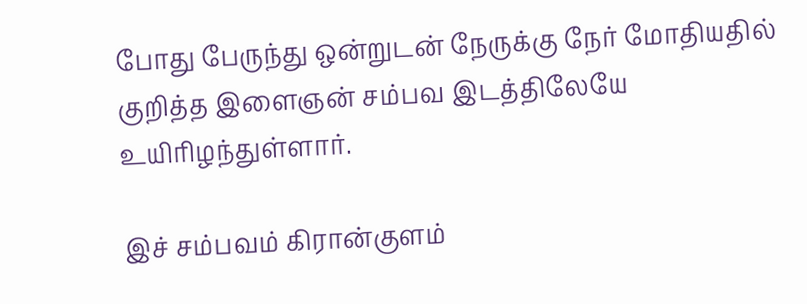போது பேருந்து ஒன்றுடன் நேருக்கு நேர் மோதியதில் குறித்த இளைஞன் சம்பவ இடத்திலேயே உயிரிழந்துள்ளார்.

இச் சம்பவம் கிரான்குளம்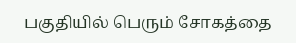பகுதியில் பெரும் சோகத்தை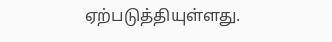ஏற்படுத்தியுள்ளது.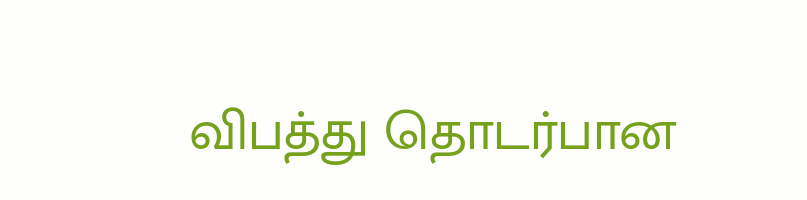விபத்து தொடர்பான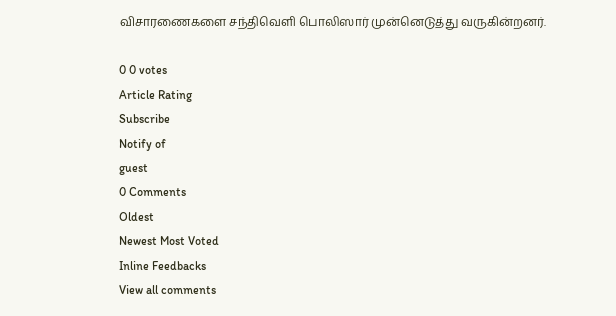விசாரணைகளை சந்திவெளி பொலிஸார் முன்னெடுத்து வருகின்றனர்.

0 0 votes
Article Rating
Subscribe
Notify of
guest
0 Comments
Oldest
Newest Most Voted
Inline Feedbacks
View all comments